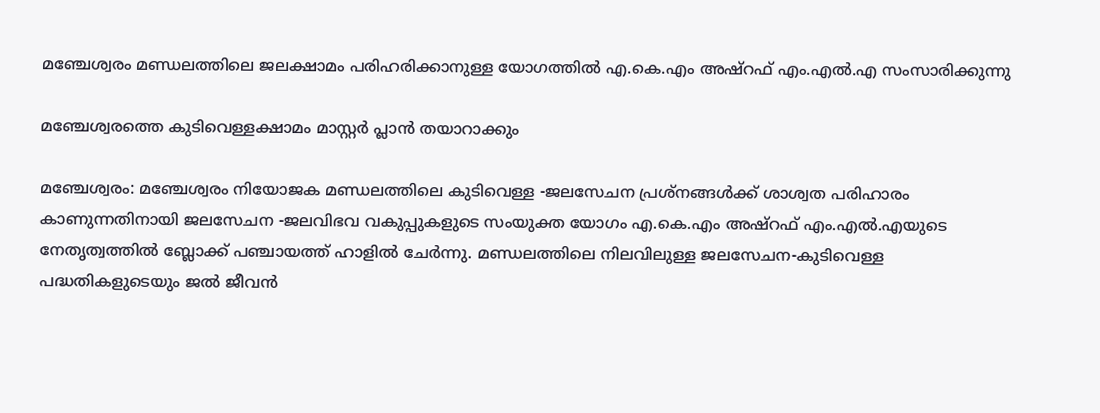മഞ്ചേശ്വരം മണ്ഡലത്തിലെ ജലക്ഷാമം പരിഹരിക്കാനുള്ള യോഗത്തിൽ എ.കെ.എം അഷ്‌റഫ്‌ എം.എൽ.എ സംസാരിക്കുന്നു

മഞ്ചേശ്വരത്തെ കുടിവെള്ളക്ഷാമം മാസ്റ്റർ പ്ലാൻ തയാറാക്കും

മഞ്ചേശ്വരം: മഞ്ചേശ്വരം നിയോജക മണ്ഡലത്തിലെ കുടിവെള്ള -ജലസേചന പ്രശ്നങ്ങൾക്ക് ശാശ്വത പരിഹാരം കാണുന്നതിനായി ജലസേചന -ജലവിഭവ വകുപ്പുകളുടെ സംയുക്ത യോഗം എ.കെ.എം അഷ്‌റഫ്‌ എം.എൽ.എയുടെ നേതൃത്വത്തിൽ ബ്ലോക്ക് പഞ്ചായത്ത് ഹാളിൽ ചേർന്നു. മണ്ഡലത്തിലെ നിലവിലുള്ള ജലസേചന-കുടിവെള്ള പദ്ധതികളുടെയും ജൽ ജീവൻ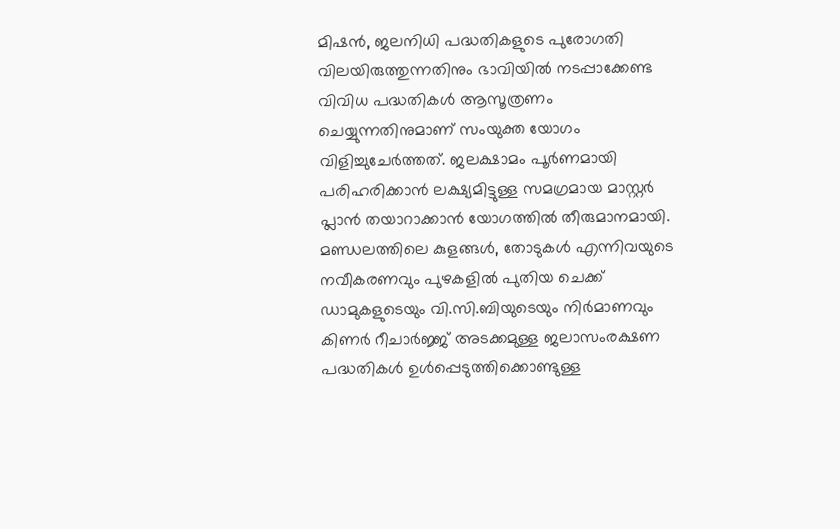മിഷൻ, ജലനിധി പദ്ധതികളുടെ പുരോഗതി വിലയിരുത്തുന്നതിനും ഭാവിയിൽ നടപ്പാക്കേണ്ട വിവിധ പദ്ധതികൾ ആസൂത്രണം ചെയ്യുന്നതിനുമാണ് സംയുക്ത യോഗം വിളിച്ചുചേർത്തത്. ജലക്ഷാമം പൂർണമായി പരിഹരിക്കാൻ ലക്ഷ്യമിട്ടുള്ള സമഗ്രമായ മാസ്റ്റർ പ്ലാൻ തയാറാക്കാൻ യോഗത്തിൽ തീരുമാനമായി. മണ്ഡലത്തിലെ കുളങ്ങൾ, തോടുകൾ എന്നിവയുടെ നവീകരണവും പുഴകളിൽ പുതിയ ചെക്ക് ഡാമുകളുടെയും വി.സി.ബിയുടെയും നിർമാണവും കിണർ റീചാർജ്ജ് അടക്കമുള്ള ജലാസംരക്ഷണ പദ്ധതികൾ ഉൾപ്പെടുത്തിക്കൊണ്ടുള്ള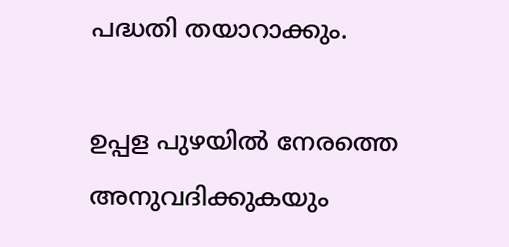പദ്ധതി തയാറാക്കും.

ഉപ്പള പുഴയിൽ നേരത്തെ അനുവദിക്കുകയും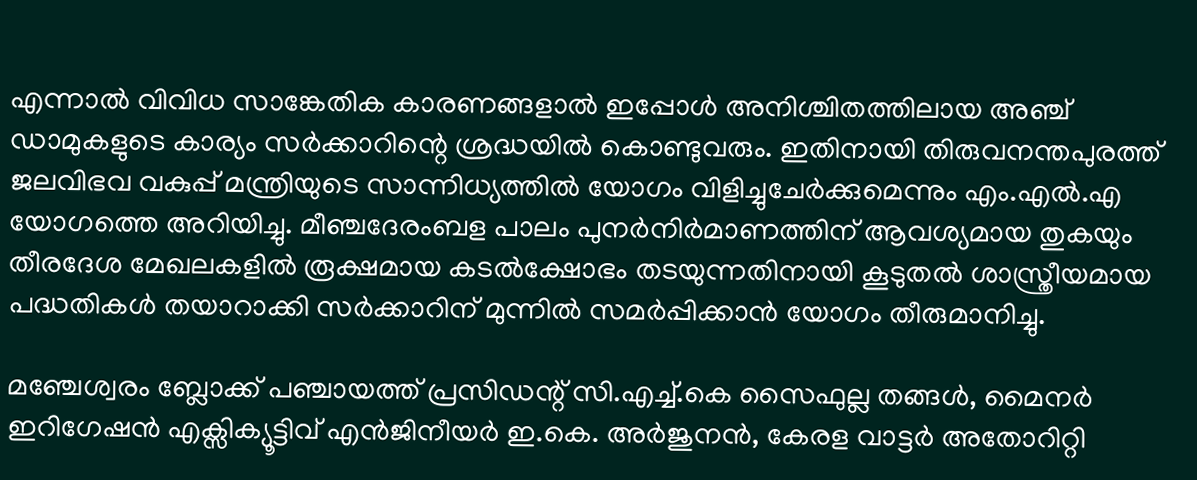എന്നാൽ വിവിധ സാങ്കേതിക കാരണങ്ങളാൽ ഇപ്പോൾ അനിശ്ചിതത്തിലായ അഞ്ച് ഡാമുകളുടെ കാര്യം സർക്കാറിന്റെ ശ്രദ്ധയിൽ കൊണ്ടുവരും. ഇതിനായി തിരുവനന്തപുരത്ത് ജലവിഭവ വകുപ്പ് മന്ത്രിയുടെ സാന്നിധ്യത്തിൽ യോഗം വിളിച്ചുചേർക്കുമെന്നും എം.എൽ.എ യോഗത്തെ അറിയിച്ചു. മീഞ്ചദേരംബള പാലം പുനർനിർമാണത്തിന് ആവശ്യമായ തുകയും തീരദേശ മേഖലകളിൽ രൂക്ഷമായ കടൽക്ഷോഭം തടയുന്നതിനായി കൂടുതൽ ശാസ്ത്രീയമായ പദ്ധതികൾ തയാറാക്കി സർക്കാറിന് മുന്നിൽ സമർപ്പിക്കാൻ യോഗം തീരുമാനിച്ചു.

മഞ്ചേശ്വരം ബ്ലോക്ക് പഞ്ചായത്ത് പ്രസിഡന്റ് സി.എച്ച്.കെ സൈഫുല്ല തങ്ങൾ, മൈനർ ഇറിഗേഷൻ എക്സിക്യൂട്ടിവ് എൻജിനീയർ ഇ.കെ. അർജുനൻ, കേരള വാട്ടർ അതോറിറ്റി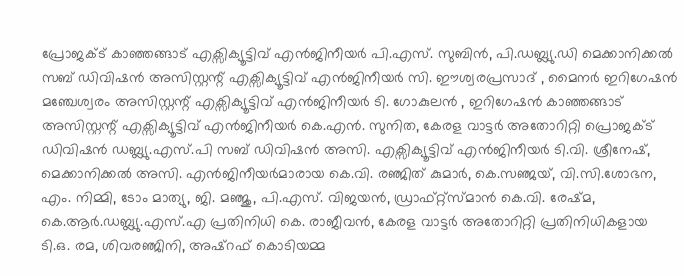പ്രോജക്ട് കാഞ്ഞങ്ങാട് എക്സിക്യൂട്ടിവ് എൻജിനീയർ പി.എസ്. സുബിൻ, പി.ഡബ്ല്യു.ഡി മെക്കാനിക്കൽ സബ് ഡിവിഷൻ അസിസ്റ്റന്റ് എക്സിക്യൂട്ടിവ് എൻജിനീയർ സി. ഈശ്വരപ്രസാദ് , മൈനർ ഇറിഗേഷൻ മഞ്ചേശ്വരം അസിസ്റ്റന്റ് എക്സിക്യൂട്ടിവ് എൻജിനീയർ ടി. ഗോകുലൻ , ഇറിഗേഷൻ കാഞ്ഞങ്ങാട് അസിസ്റ്റന്റ് എക്സിക്യൂട്ടിവ് എൻജിനീയർ കെ.എൻ. സുനിത, കേരള വാട്ടർ അതോറിറ്റി പ്രൊജക്ട് ഡിവിഷൻ ഡബ്ല്യു.എസ്.പി സബ് ഡിവിഷൻ അസി. എക്സിക്യൂട്ടിവ് എൻജിനീയർ ടി.വി. ശ്രീനേഷ്, മെക്കാനിക്കൽ അസി. എൻജിനീയർമാരായ കെ.വി. രഞ്ജിത് കുമാർ, കെ.സഞ്ജയ്, വി.സി.ശോഭന, എം. നിമ്മി, ടോം മാത്യു, ജി. മഞ്ജു, പി.എസ്. വിജയൻ, ഡ്രാഫ്റ്റ്സ്മാൻ കെ.വി. രേഷ്മ, കെ.ആർ.ഡബ്ല്യു.എസ്.എ പ്രതിനിധി കെ. രാജീവൻ, കേരള വാട്ടർ അതോറിറ്റി പ്രതിനിധികളായ ടി.ഒ. രമ, ശിവരഞ്ജിനി, അഷ്‌റഫ്‌ കൊടിയമ്മ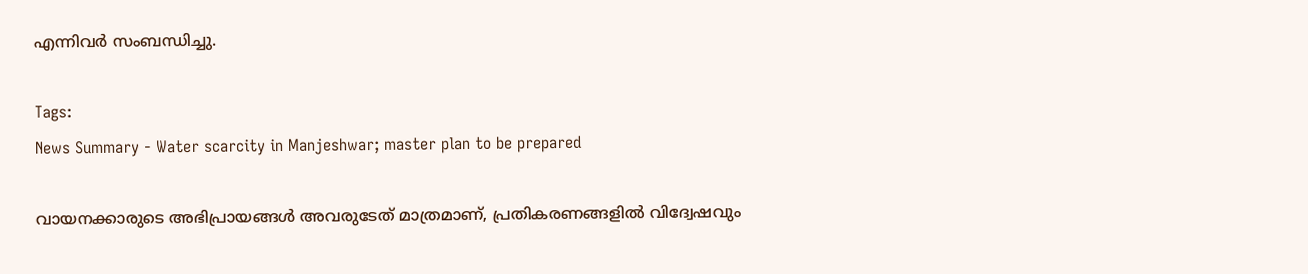എന്നിവർ സംബന്ധിച്ചു.

Tags:
News Summary - Water scarcity in Manjeshwar; master plan to be prepared

വായനക്കാരുടെ അഭിപ്രായങ്ങള്‍ അവരുടേത് മാത്രമാണ്, പ്രതികരണങ്ങളിൽ വിദ്വേഷവും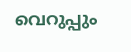വെറുപ്പും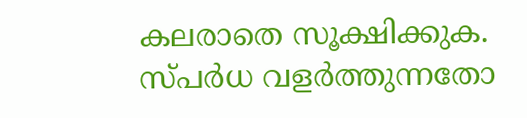കലരാതെ സൂക്ഷിക്കുക. സ്പർധ വളർത്തുന്നതോ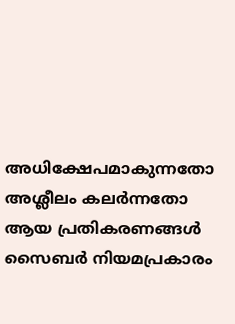അധിക്ഷേപമാകുന്നതോ അശ്ലീലം കലർന്നതോ ആയ പ്രതികരണങ്ങൾ സൈബർ നിയമപ്രകാരം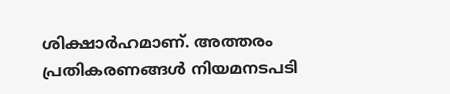ശിക്ഷാർഹമാണ്. അത്തരം പ്രതികരണങ്ങൾ നിയമനടപടി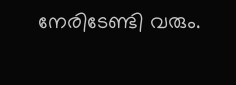നേരിടേണ്ടി വരും.